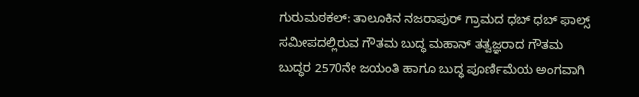ಗುರುಮಠಕಲ್: ತಾಲೂಕಿನ ನಜರಾಪುರ್ ಗ್ರಾಮದ ಧಬ್ ಧಬ್ ಫಾಲ್ಸ್ ಸಮೀಪದಲ್ಲಿರುವ ಗೌತಮ ಬುದ್ಧ ಮಹಾನ್ ತತ್ವಜ್ಞರಾದ ಗೌತಮ ಬುದ್ಧರ 2570ನೇ ಜಯಂತಿ ಹಾಗೂ ಬುದ್ಧ ಪೂರ್ಣಿಮೆಯ ಅಂಗವಾಗಿ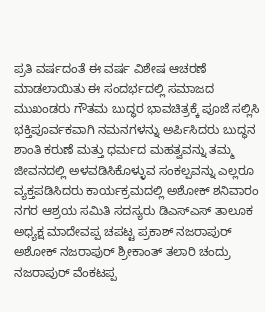ಪ್ರತಿ ವರ್ಷದಂತೆ ಈ ವರ್ಷ ವಿಶೇಷ ಆಚರಣೆ ಮಾಡಲಾಯಿತು ಈ ಸಂದರ್ಭದಲ್ಲಿ ಸಮಾಜದ ಮುಖಂಡರು ಗೌತಮ ಬುದ್ಧರ ಭಾವಚಿತ್ರಕ್ಕೆ ಪೂಜೆ ಸಲ್ಲಿಸಿ ಭಕ್ತಿಪೂರ್ವಕವಾಗಿ ನಮನಗಳನ್ನು ಅರ್ಪಿಸಿದರು ಬುದ್ಧನ ಶಾಂತಿ ಕರುಣೆ ಮತ್ತು ಧರ್ಮದ ಮಹತ್ವವನ್ನು ತಮ್ಮ ಜೀವನದಲ್ಲಿ ಅಳವಡಿಸಿಕೊಳ್ಳುವ ಸಂಕಲ್ಪವನ್ನು ಎಲ್ಲರೂ ವ್ಯಕ್ತಪಡಿಸಿದರು ಕಾರ್ಯಕ್ರಮದಲ್ಲಿ ಅಶೋಕ್ ಶನಿವಾರಂ ನಗರ ಆಶ್ರಯ ಸಮಿತಿ ಸದಸ್ಯರು ಡಿಎಸ್ಎಸ್ ತಾಲೂಕ ಅಧ್ಯಕ್ಷ ಮಾದೇವಪ್ಪ ಚಪಟ್ಟ ಪ್ರಕಾಶ್ ನಜರಾಪುರ್ ಅಶೋಕ್ ನಜರಾಪುರ್ ಶ್ರೀಕಾಂತ್ ತಲಾರಿ ಚಂದ್ರು ನಜರಾಪುರ್ ವೆಂಕಟಪ್ಪ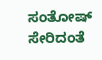ಸಂತೋಷ್ ಸೇರಿದಂತೆ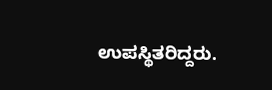ಉಪಸ್ಥಿತರಿದ್ದರು.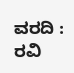ವರದಿ : ರವಿ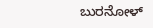ಬುರನೋಳ್